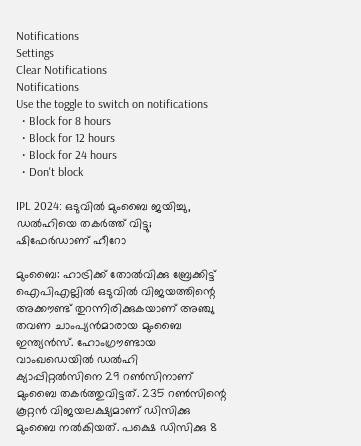Notifications
Settings
Clear Notifications
Notifications
Use the toggle to switch on notifications
  • Block for 8 hours
  • Block for 12 hours
  • Block for 24 hours
  • Don't block

IPL 2024: ഒടുവില്‍ മുംബൈ ജയിച്ചു, ഡല്‍ഹിയെ തകര്‍ത്ത് വിട്ടു; ഷിഫേര്‍ഡാണ് ഹീറോ

മുംബൈ: ഹാട്രിക്ക് തോല്‍വിക്കു ബ്രേക്കിട്ട് ഐപിഎല്ലില്‍ ഒടുവില്‍ വിജയത്തിന്റെ അക്കൗണ്ട് തുറന്നിരിക്കുകയാണ് അഞ്ചു തവണ ചാംപ്യന്‍മാരായ മുംബൈ ഇന്ത്യന്‍സ്. ഹോംഗ്രൗണ്ടായ വാംഖഡെയില്‍ ഡല്‍ഹി ക്യാപ്പിറ്റല്‍സിനെ 29 റണ്‍സിനാണ് മുംബൈ തകര്‍ത്തുവിട്ടത്. 235 റണ്‍സിന്റെ കൂറ്റന്‍ വിജയലക്ഷ്യമാണ് ഡിസിക്കു മുംബൈ നല്‍കിയത്. പക്ഷെ ഡിസിക്കു 8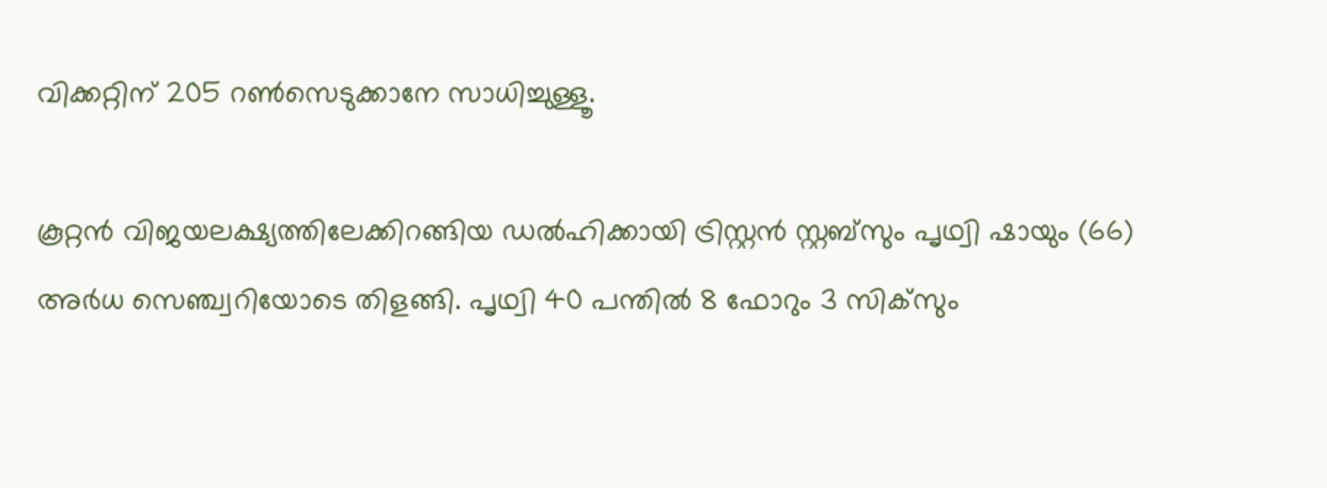വിക്കറ്റിന് 205 റണ്‍സെടുക്കാനേ സാധിച്ചുള്ളൂ.

കൂറ്റന്‍ വിജയലക്ഷ്യത്തിലേക്കിറങ്ങിയ ഡല്‍ഹിക്കായി ട്രിസ്റ്റന്‍ സ്റ്റബ്‌സും പൃഥ്വി ഷായും (66) അര്‍ധ സെഞ്ച്വറിയോടെ തിളങ്ങി. പൃഥ്വി 40 പന്തില്‍ 8 ഫോറും 3 സിക്‌സും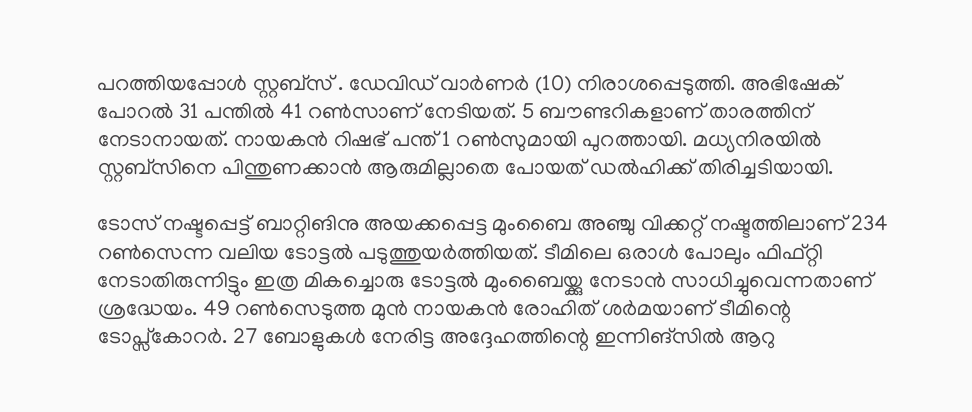പറത്തിയപ്പോള്‍ സ്റ്റബ്‌സ് . ഡേവിഡ് വാര്‍ണര്‍ (10) നിരാശപ്പെടുത്തി. അഭിഷേക് പോറല്‍ 31 പന്തില്‍ 41 റണ്‍സാണ് നേടിയത്. 5 ബൗണ്ടറികളാണ് താരത്തിന് നേടാനായത്. നായകന്‍ റിഷഭ് പന്ത് 1 റണ്‍സുമായി പുറത്തായി. മധ്യനിരയില്‍ സ്റ്റബ്‌സിനെ പിന്തുണക്കാന്‍ ആരുമില്ലാതെ പോയത് ഡല്‍ഹിക്ക് തിരിച്ചടിയായി.

ടോസ് നഷ്ടപ്പെട്ട് ബാറ്റിങിനു അയക്കപ്പെട്ട മുംബൈ അഞ്ചു വിക്കറ്റ് നഷ്ടത്തിലാണ് 234 റണ്‍സെന്ന വലിയ ടോട്ടല്‍ പടുത്തുയര്‍ത്തിയത്. ടീമിലെ ഒരാള്‍ പോലും ഫിഫ്റ്റി നേടാതിരുന്നിട്ടും ഇത്ര മികച്ചൊരു ടോട്ടല്‍ മുംബൈയ്ക്കു നേടാന്‍ സാധിച്ചുവെന്നതാണ് ശ്രദ്ധേയം. 49 റണ്‍സെടുത്ത മുന്‍ നായകന്‍ രോഹിത് ശര്‍മയാണ് ടീമിന്റെ ടോപ്സ്‌കോറര്‍. 27 ബോളുകള്‍ നേരിട്ട അദ്ദേഹത്തിന്റെ ഇന്നിങ്സില്‍ ആറു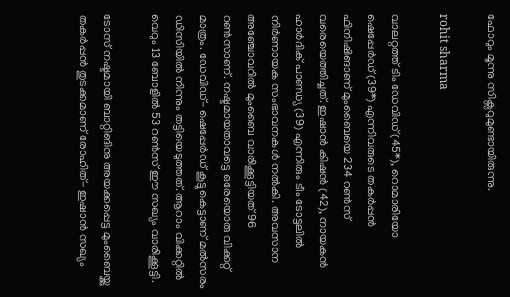ഫോറും മൂന്നു സിക്സറുമുണ്ടായിരുന്നു.

rohit sharma

വാലറ്റത്ത് ടിം ഡേവിഡ് (45*), റൊമാരിയോ ഷെപ്പേര്‍ഡ് (39*) എന്നിവരുടെ തകര്‍പ്പന്‍ ഫിനിഷിങാണ് മുംബൈയെ 234 റണ്‍സ് വരെയെത്തിച്ചത്. ഇഷാന്‍ കിഷന്‍ (42), നായകന്‍ ഹാര്‍ദിക് പാണ്ഡ്യ (39) എന്നിരും ടീം ടോട്ടലില്‍ നിര്‍ണായക സംഭാവനകള്‍ നല്‍കി. അവസാന അഞ്ചോവറില്‍ മുംബൈ വാരിക്കൂട്ടിയത് 96 റണ്‍സാണ്. നഷ്ടമായതാവട്ടെ ഒരേയൊരു വിക്കറ്റ് മാത്രം. ഡേവിഡ്- ഷെപ്പേര്‍ഡ് കൂട്ടുകെട്ടാണ് മല്‍സരം ഡിസിയില്‍ നിന്നും തട്ടിയെടുത്തത്. ആറാം വിക്കറ്റില്‍ വെറും 13 ബോളില്‍ 53 റണ്‍സ് ഈ സഖ്യം വാരിക്കൂട്ടി.

ടോസ് നഷ്ടമായി ബാറ്റിങിനു അയക്കപ്പെട്ട മുംബൈയ്ക്കു തകര്‍പ്പന്‍ തുടക്കമാണ് രോഹിത്- ഇഷാന്‍ സഖ്യം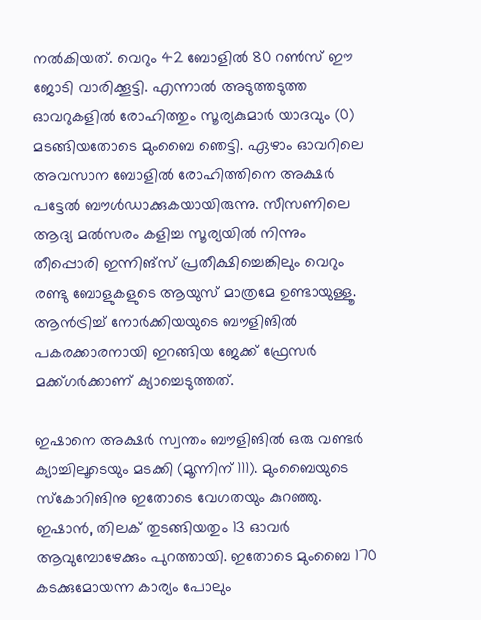നല്‍കിയത്. വെറും 42 ബോളില്‍ 80 റണ്‍സ് ഈ ജോടി വാരിക്കൂട്ടി. എന്നാല്‍ അടുത്തടുത്ത ഓവറുകളില്‍ രോഹിത്തും സൂര്യകുമാര്‍ യാദവും (0) മടങ്ങിയതോടെ മുംബൈ ഞെട്ടി. ഏഴാം ഓവറിലെ അവസാന ബോളില്‍ രോഹിത്തിനെ അക്ഷര്‍ പട്ടേല്‍ ബൗള്‍ഡാക്കുകയായിരുന്നു. സീസണിലെ ആദ്യ മല്‍സരം കളിച്ച സൂര്യയില്‍ നിന്നും തീപ്പൊരി ഇന്നിങ്സ് പ്രതീക്ഷിച്ചെങ്കിലും വെറും രണ്ടു ബോളുകളുടെ ആയുസ് മാത്രമേ ഉണ്ടായുള്ളൂ. ആന്‍ട്രിച്ച് നോര്‍ക്കിയയുടെ ബൗളിങില്‍ പകരക്കാരനായി ഇറങ്ങിയ ജേക്ക് ഫ്രേസര്‍ മക്ക്ഗര്‍ക്കാണ് ക്യാച്ചെടുത്തത്.

ഇഷാനെ അക്ഷര്‍ സ്വന്തം ബൗളിങില്‍ ഒരു വണ്ടര്‍ ക്യാച്ചിലൂടെയും മടക്കി (മൂന്നിന് 111). മുംബൈയുടെ സ്‌കോറിങിനു ഇതോടെ വേഗതയും കുറഞ്ഞു. ഇഷാന്‍, തിലക് തുടങ്ങിയതും 13 ഓവര്‍ ആവുമ്പോഴേക്കും പുറത്തായി. ഇതോടെ മുംബൈ 170 കടക്കുമോയന്ന കാര്യം പോലും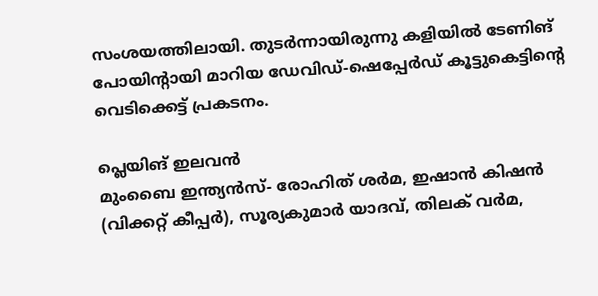സംശയത്തിലായി. തുടര്‍ന്നായിരുന്നു കളിയില്‍ ടേണിങ് പോയിന്റായി മാറിയ ഡേവിഡ്-ഷെപ്പേര്‍ഡ് കൂട്ടുകെട്ടിന്റെ വെടിക്കെട്ട് പ്രകടനം.

പ്ലെയിങ് ഇലവന്‍
മുംബൈ ഇന്ത്യന്‍സ്- രോഹിത് ശര്‍മ, ഇഷാന്‍ കിഷന്‍ (വിക്കറ്റ് കീപ്പര്‍), സൂര്യകുമാര്‍ യാദവ്, തിലക് വര്‍മ,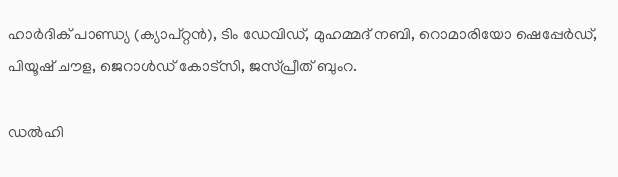ഹാര്‍ദിക് പാണ്ഡ്യ (ക്യാപ്റ്റന്‍), ടിം ഡേവിഡ്, മുഹമ്മദ് നബി, റൊമാരിയോ ഷെപ്പേര്‍ഡ്, പിയൂഷ് ചൗള, ജെറാള്‍ഡ് കോട്സി, ജസ്പ്രീത് ബുംറ.

ഡല്‍ഹി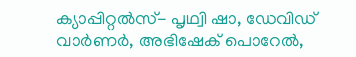ക്യാപ്പിറ്റല്‍സ്- പൃഥ്വി ഷാ, ഡേവിഡ് വാര്‍ണര്‍, അഭിഷേക് പൊറേല്‍,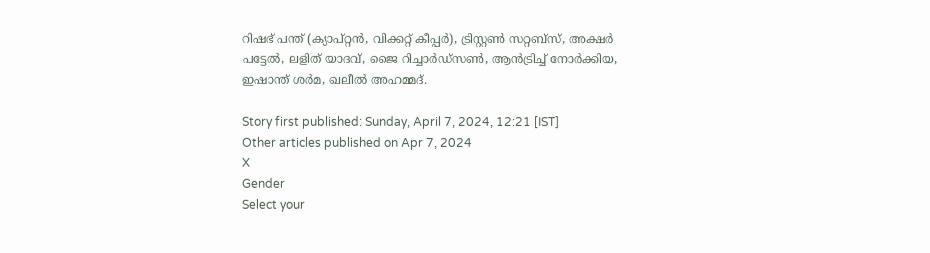റിഷഭ് പന്ത് (ക്യാപ്റ്റന്‍, വിക്കറ്റ് കീപ്പര്‍), ട്രിസ്റ്റണ്‍ സറ്റബ്സ്, അക്ഷര്‍ പട്ടേല്‍, ലളിത് യാദവ്, ജൈ റിച്ചാര്‍ഡ്സണ്‍, ആന്‍ട്രിച്ച് നോര്‍ക്കിയ, ഇഷാന്ത് ശര്‍മ, ഖലീല്‍ അഹമ്മദ്.

Story first published: Sunday, April 7, 2024, 12:21 [IST]
Other articles published on Apr 7, 2024
X
Gender
Select your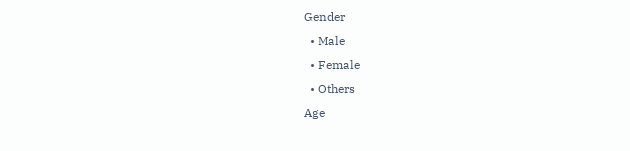Gender
  • Male
  • Female
  • Others
Age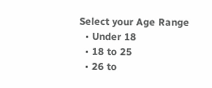Select your Age Range
  • Under 18
  • 18 to 25
  • 26 to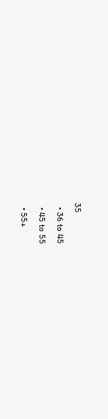35
  • 36 to 45
  • 45 to 55
  • 55+